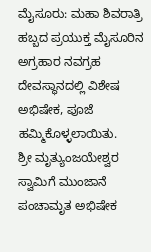ಮೈಸೂರು: ಮಹಾ ಶಿವರಾತ್ರಿ ಹಬ್ಬದ ಪ್ರಯುಕ್ತ ಮೈಸೂರಿನ ಅಗ್ರಹಾರ ನವಗ್ರಹ ದೇವಸ್ಥಾನದಲ್ಲಿ ವಿಶೇಷ ಅಭಿಷೇಕ, ಪೂಜೆ ಹಮ್ಮಿಕೊಳ್ಳಲಾಯಿತು.
ಶ್ರೀ ಮೃತ್ಯುಂಜಯೇಶ್ವರ ಸ್ವಾಮಿಗೆ ಮುಂಜಾನೆ ಪಂಚಾಮೃತ ಅಭಿಷೇಕ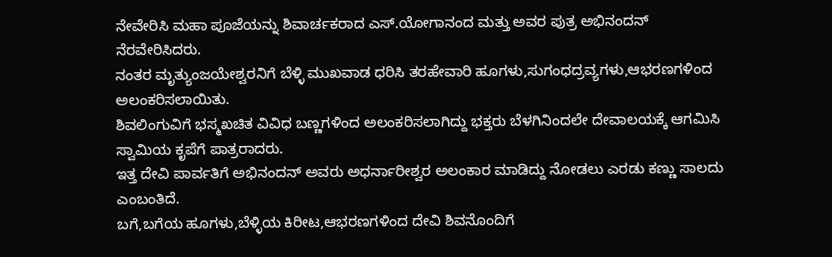ನೇವೇರಿಸಿ ಮಹಾ ಪೂಜೆಯನ್ನು ಶಿವಾರ್ಚಕರಾದ ಎಸ್.ಯೋಗಾನಂದ ಮತ್ತು ಅವರ ಪುತ್ರ ಅಭಿನಂದನ್ ನೆರವೇರಿಸಿದರು.
ನಂತರ ಮೃತ್ಯುಂಜಯೇಶ್ವರನಿಗೆ ಬೆಳ್ಳಿ ಮುಖವಾಡ ಧರಿಸಿ ತರಹೇವಾರಿ ಹೂಗಳು,ಸುಗಂಧದ್ರವ್ಯಗಳು,ಆಭರಣಗಳಿಂದ ಅಲಂಕರಿಸಲಾಯಿತು.
ಶಿವಲಿಂಗುವಿಗೆ ಭಸ್ಮಖಚಿತ ವಿವಿಧ ಬಣ್ಣಗಳಿಂದ ಅಲಂಕರಿಸಲಾಗಿದ್ದು ಭಕ್ತರು ಬೆಳಗಿನಿಂದಲೇ ದೇವಾಲಯಕ್ಕೆ ಆಗಮಿಸಿ ಸ್ವಾಮಿಯ ಕೃಪೆಗೆ ಪಾತ್ರರಾದರು.
ಇತ್ತ ದೇವಿ ಪಾರ್ವತಿಗೆ ಅಭಿನಂದನ್ ಅವರು ಅಧರ್ನಾರೀಶ್ವರ ಅಲಂಕಾರ ಮಾಡಿದ್ದು ನೋಡಲು ಎರಡು ಕಣ್ಣು ಸಾಲದು ಎಂಬಂತಿದೆ.
ಬಗೆ,ಬಗೆಯ ಹೂಗಳು,ಬೆಳ್ಳಿಯ ಕಿರೀಟ,ಆಭರಣಗಳಿಂದ ದೇವಿ ಶಿವನೊಂದಿಗೆ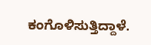ಕಂಗೊಳಿಸುತ್ತಿದ್ದಾಳೆ.